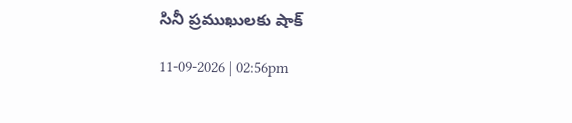సినీ ప్రముఖులకు షాక్

11-09-2026 | 02:56pm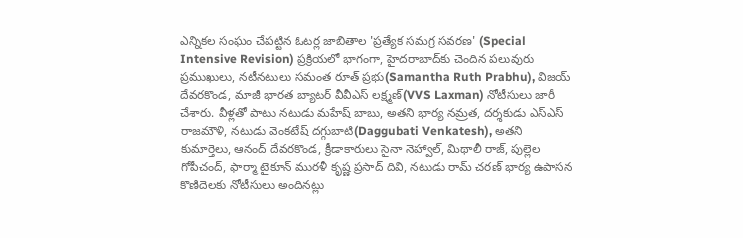ఎన్నికల సంఘం చేపట్టిన ఓటర్ల జాబితాల 'ప్రత్యేక సమగ్ర సవరణ' (Special Intensive Revision) ప్రక్రియలో భాగంగా, హైదరాబాద్‌కు చెందిన పలువురు ప్రముఖులు, నటీనటులు సమంత రూత్ ప్రభు(Samantha Ruth Prabhu), విజయ్ దేవరకొండ, మాజీ భారత బ్యాటర్ వీవీఎస్ లక్ష్మణ్(VVS Laxman) నోటీసులు జారీ చేశారు. వీళ్లతో పాటు నటుడు మహేష్ బాబు, అతని భార్య నమ్రత, దర్శకుడు ఎస్ఎస్ రాజమౌళి, నటుడు వెంకటేష్ దగ్గుబాటి(Daggubati Venkatesh), అతని కుమార్తెలు, ఆనంద్ దేవరకొండ, క్రీడాకారులు సైనా నెహ్వాల్, మిథాలీ రాజ్, పుల్లెల గోపీచంద్, ఫార్మా టైకూన్ మురళీ కృష్ణ ప్రసాద్ దివి, నటుడు రామ్ చరణ్ భార్య ఉపాసన కొణిదెలకు నోటీసులు అందినట్లు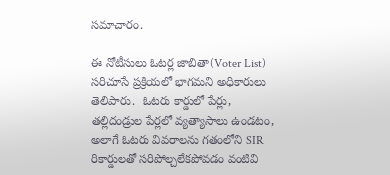సమాచారం.

ఈ నోటీసులు ఓటర్ల జాబితా(Voter List) సరిచూసే ప్రక్రియలో భాగమని అధికారులు తెలిపారు.  ఓటరు కార్డులో పేర్లు, తల్లిదండ్రుల పేర్లలో వ్యత్యాసాలు ఉండటం, అలాగే ఓటరు వివరాలను గతంలోని SIR రికార్డులతో సరిపోల్చలేకపోవడం వంటివి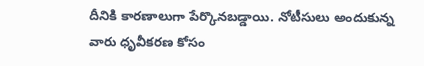దీనికి కారణాలుగా పేర్కొనబడ్డాయి. నోటీసులు అందుకున్న వారు ధృవీకరణ కోసం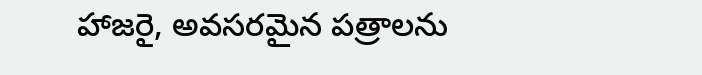హాజరై, అవసరమైన పత్రాలను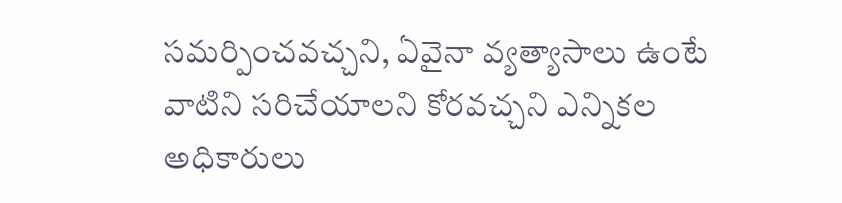సమర్పించవచ్చని, ఏవైనా వ్యత్యాసాలు ఉంటే వాటిని సరిచేయాలని కోరవచ్చని ఎన్నికల అధికారులు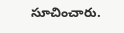సూచించారు.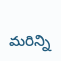మరిన్ని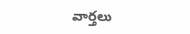వార్తలు